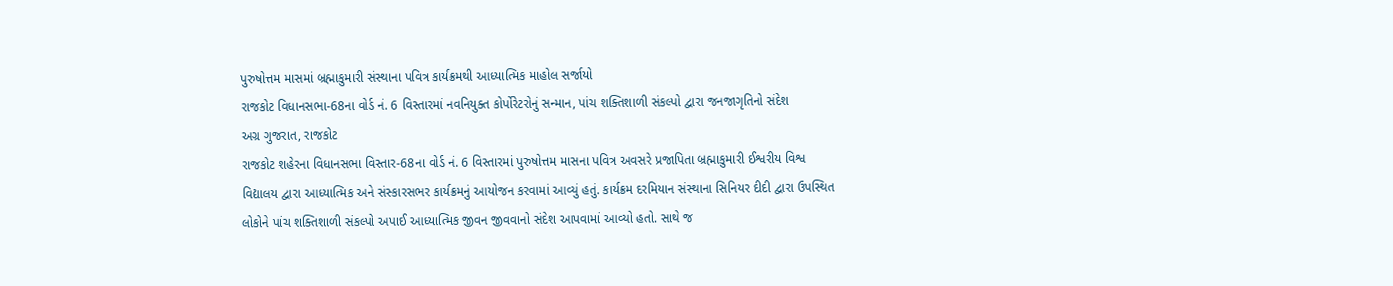પુરુષોત્તમ માસમાં બ્રહ્માકુમારી સંસ્થાના પવિત્ર કાર્યક્રમથી આધ્યાત્મિક માહોલ સર્જાયો
રાજકોટ વિધાનસભા-68ના વોર્ડ નં. 6 વિસ્તારમાં નવનિયુક્ત કોર્પોરેટરોનું સન્માન, પાંચ શક્તિશાળી સંકલ્પો દ્વારા જનજાગૃતિનો સંદેશ
અગ્ર ગુજરાત, રાજકોટ
રાજકોટ શહેરના વિધાનસભા વિસ્તાર-68ના વોર્ડ નં. 6 વિસ્તારમાં પુરુષોત્તમ માસના પવિત્ર અવસરે પ્રજાપિતા બ્રહ્માકુમારી ઈશ્વરીય વિશ્વ વિદ્યાલય દ્વારા આધ્યાત્મિક અને સંસ્કારસભર કાર્યક્રમનું આયોજન કરવામાં આવ્યું હતું. કાર્યક્રમ દરમિયાન સંસ્થાના સિનિયર દીદી દ્વારા ઉપસ્થિત લોકોને પાંચ શક્તિશાળી સંકલ્પો અપાઈ આધ્યાત્મિક જીવન જીવવાનો સંદેશ આપવામાં આવ્યો હતો. સાથે જ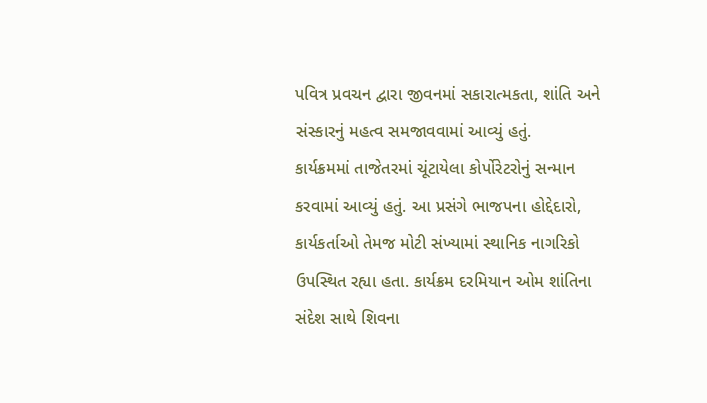પવિત્ર પ્રવચન દ્વારા જીવનમાં સકારાત્મકતા, શાંતિ અને સંસ્કારનું મહત્વ સમજાવવામાં આવ્યું હતું.
કાર્યક્રમમાં તાજેતરમાં ચૂંટાયેલા કોર્પોરેટરોનું સન્માન કરવામાં આવ્યું હતું. આ પ્રસંગે ભાજપના હોદ્દેદારો, કાર્યકર્તાઓ તેમજ મોટી સંખ્યામાં સ્થાનિક નાગરિકો ઉપસ્થિત રહ્યા હતા. કાર્યક્રમ દરમિયાન ઓમ શાંતિના સંદેશ સાથે શિવના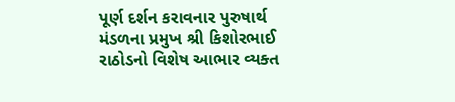પૂર્ણ દર્શન કરાવનાર પુરુષાર્થ મંડળના પ્રમુખ શ્રી કિશોરભાઈ રાઠોડનો વિશેષ આભાર વ્યક્ત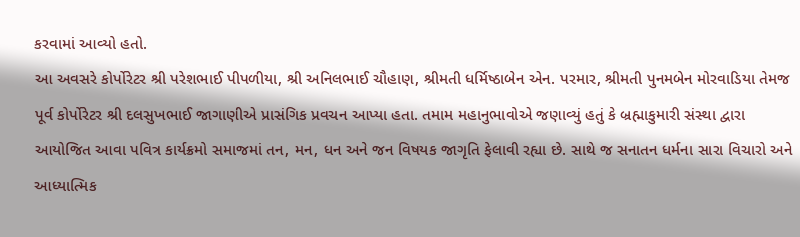કરવામાં આવ્યો હતો.
આ અવસરે કોર્પોરેટર શ્રી પરેશભાઈ પીપળીયા, શ્રી અનિલભાઈ ચૌહાણ, શ્રીમતી ધર્મિષ્ઠાબેન એન. પરમાર, શ્રીમતી પુનમબેન મોરવાડિયા તેમજ પૂર્વ કોર્પોરેટર શ્રી દલસુખભાઈ જાગાણીએ પ્રાસંગિક પ્રવચન આપ્યા હતા. તમામ મહાનુભાવોએ જણાવ્યું હતું કે બ્રહ્માકુમારી સંસ્થા દ્વારા આયોજિત આવા પવિત્ર કાર્યક્રમો સમાજમાં તન, મન, ધન અને જન વિષયક જાગૃતિ ફેલાવી રહ્યા છે. સાથે જ સનાતન ધર્મના સારા વિચારો અને આધ્યાત્મિક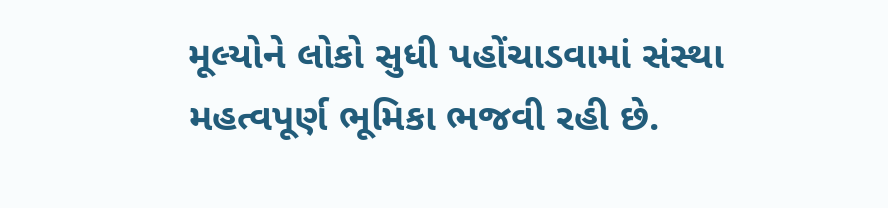મૂલ્યોને લોકો સુધી પહોંચાડવામાં સંસ્થા મહત્વપૂર્ણ ભૂમિકા ભજવી રહી છે.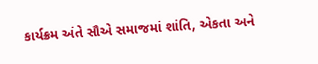કાર્યક્રમ અંતે સૌએ સમાજમાં શાંતિ, એકતા અને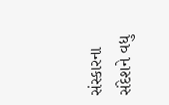સંસ્કારના સંદેશને વધુ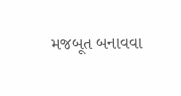મજબૂત બનાવવા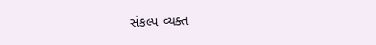સંકલ્પ વ્યક્ત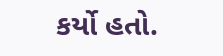કર્યો હતો.